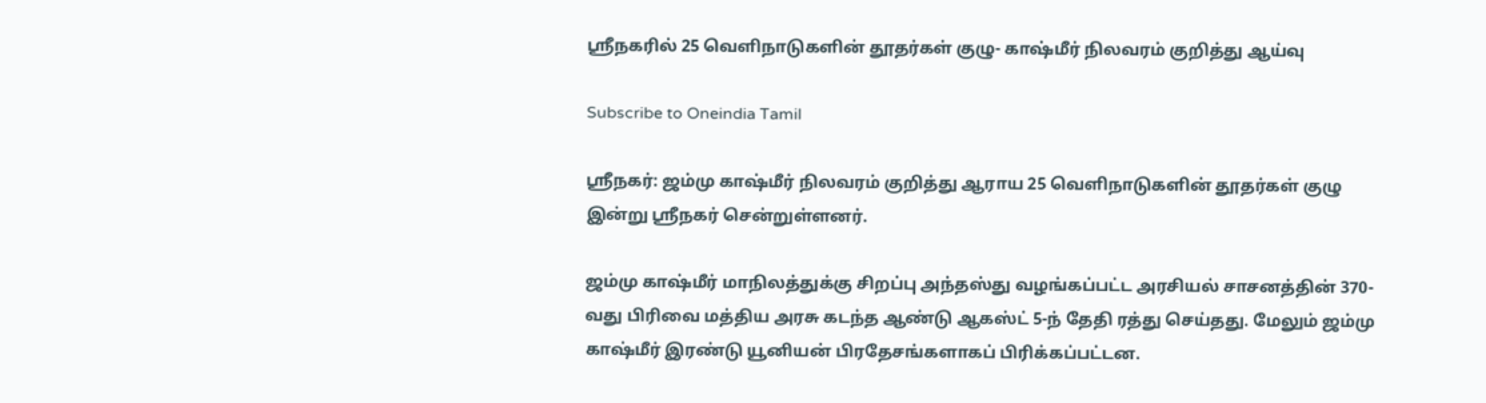ஸ்ரீநகரில் 25 வெளிநாடுகளின் தூதர்கள் குழு- காஷ்மீர் நிலவரம் குறித்து ஆய்வு

Subscribe to Oneindia Tamil

ஸ்ரீநகர்: ஜம்மு காஷ்மீர் நிலவரம் குறித்து ஆராய 25 வெளிநாடுகளின் தூதர்கள் குழு இன்று ஸ்ரீநகர் சென்றுள்ளனர்.

ஜம்மு காஷ்மீர் மாநிலத்துக்கு சிறப்பு அந்தஸ்து வழங்கப்பட்ட அரசியல் சாசனத்தின் 370-வது பிரிவை மத்திய அரசு கடந்த ஆண்டு ஆகஸ்ட் 5-ந் தேதி ரத்து செய்தது. மேலும் ஜம்மு காஷ்மீர் இரண்டு யூனியன் பிரதேசங்களாகப் பிரிக்கப்பட்டன.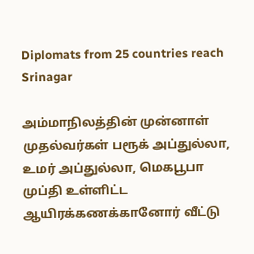Diplomats from 25 countries reach Srinagar

அம்மாநிலத்தின் முன்னாள் முதல்வர்கள் பரூக் அப்துல்லா, உமர் அப்துல்லா, மெகபூபா முப்தி உள்ளிட்ட ஆயிரக்கணக்கானோர் வீட்டு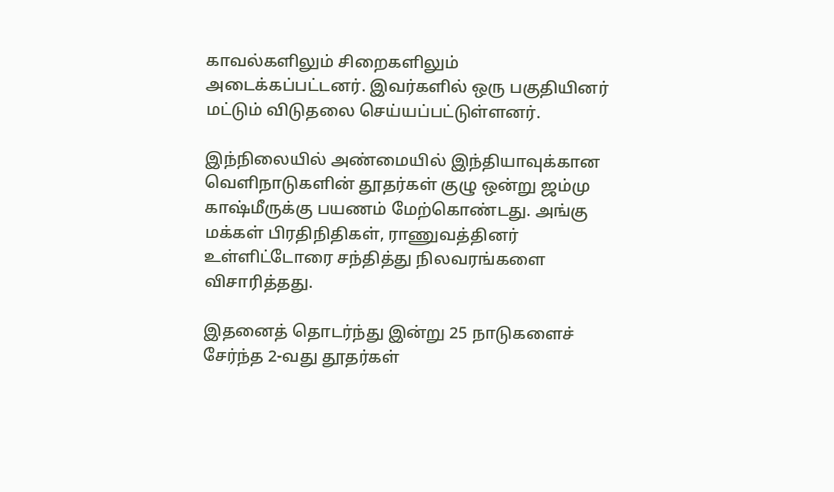காவல்களிலும் சிறைகளிலும் அடைக்கப்பட்டனர். இவர்களில் ஒரு பகுதியினர் மட்டும் விடுதலை செய்யப்பட்டுள்ளனர்.

இந்நிலையில் அண்மையில் இந்தியாவுக்கான வெளிநாடுகளின் தூதர்கள் குழு ஒன்று ஜம்மு காஷ்மீருக்கு பயணம் மேற்கொண்டது. அங்கு மக்கள் பிரதிநிதிகள், ராணுவத்தினர் உள்ளிட்டோரை சந்தித்து நிலவரங்களை விசாரித்தது.

இதனைத் தொடர்ந்து இன்று 25 நாடுகளைச் சேர்ந்த 2-வது தூதர்கள்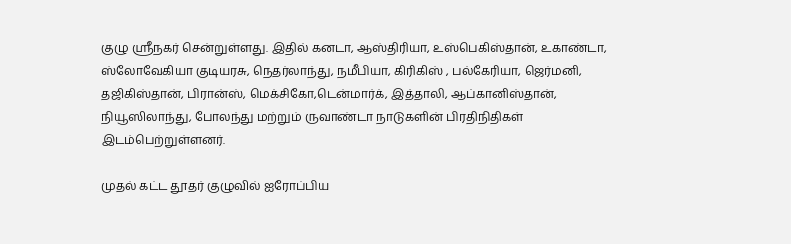குழு ஸ்ரீநகர் சென்றுள்ளது. இதில் கனடா, ஆஸ்திரியா, உஸ்பெகிஸ்தான், உகாண்டா, ஸ்லோவேகியா குடியரசு, நெதர்லாந்து, நமீபியா, கிரிகிஸ் , பல்கேரியா, ஜெர்மனி, தஜிகிஸ்தான், பிரான்ஸ், மெக்சிகோ,டென்மார்க், இத்தாலி, ஆப்கானிஸ்தான், நியூஸிலாந்து, போலந்து மற்றும் ருவாண்டா நாடுகளின் பிரதிநிதிகள் இடம்பெற்றுள்ளனர்.

முதல் கட்ட தூதர் குழுவில் ஐரோப்பிய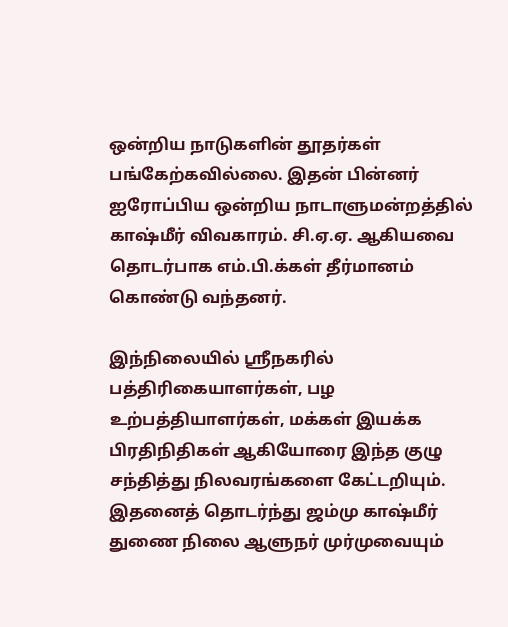ஒன்றிய நாடுகளின் தூதர்கள் பங்கேற்கவில்லை. இதன் பின்னர் ஐரோப்பிய ஒன்றிய நாடாளுமன்றத்தில் காஷ்மீர் விவகாரம். சி.ஏ.ஏ. ஆகியவை தொடர்பாக எம்.பி.க்கள் தீர்மானம் கொண்டு வந்தனர்.

இந்நிலையில் ஸ்ரீநகரில் பத்திரிகையாளர்கள், பழ உற்பத்தியாளர்கள், மக்கள் இயக்க பிரதிநிதிகள் ஆகியோரை இந்த குழு சந்தித்து நிலவரங்களை கேட்டறியும். இதனைத் தொடர்ந்து ஜம்மு காஷ்மீர் துணை நிலை ஆளுநர் முர்முவையும்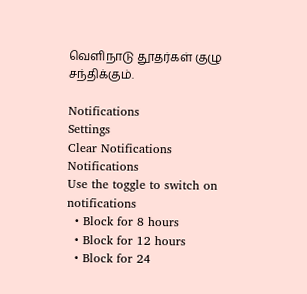வெளிநாடு தூதர்கள் குழு சந்திக்கும்.

Notifications
Settings
Clear Notifications
Notifications
Use the toggle to switch on notifications
  • Block for 8 hours
  • Block for 12 hours
  • Block for 24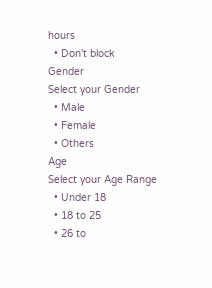hours
  • Don't block
Gender
Select your Gender
  • Male
  • Female
  • Others
Age
Select your Age Range
  • Under 18
  • 18 to 25
  • 26 to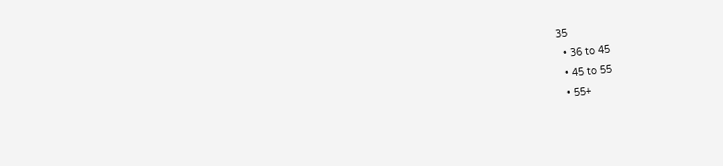35
  • 36 to 45
  • 45 to 55
  • 55+